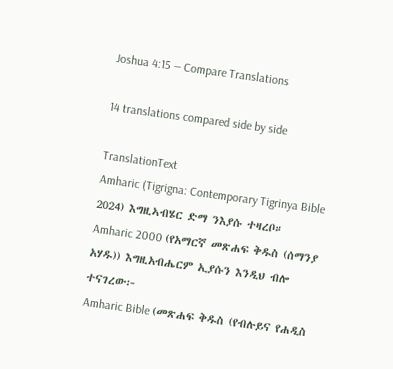Joshua 4:15 — Compare Translations

14 translations compared side by side

TranslationText
Amharic (Tigrigna: Contemporary Tigrinya Bible 2024) እግዚኣብሄር ድማ ንእያሱ ተዛረቦ።
Amharic 2000 (የአማርኛ መጽሐፍ ቅዱስ (ሰማንያ አሃዱ)) እግዚአብሔርም ኢያሱን እንዲህ ብሎ ተናገረው፦
Amharic Bible (መጽሐፍ ቅዱስ (የብሉይና የሐዲስ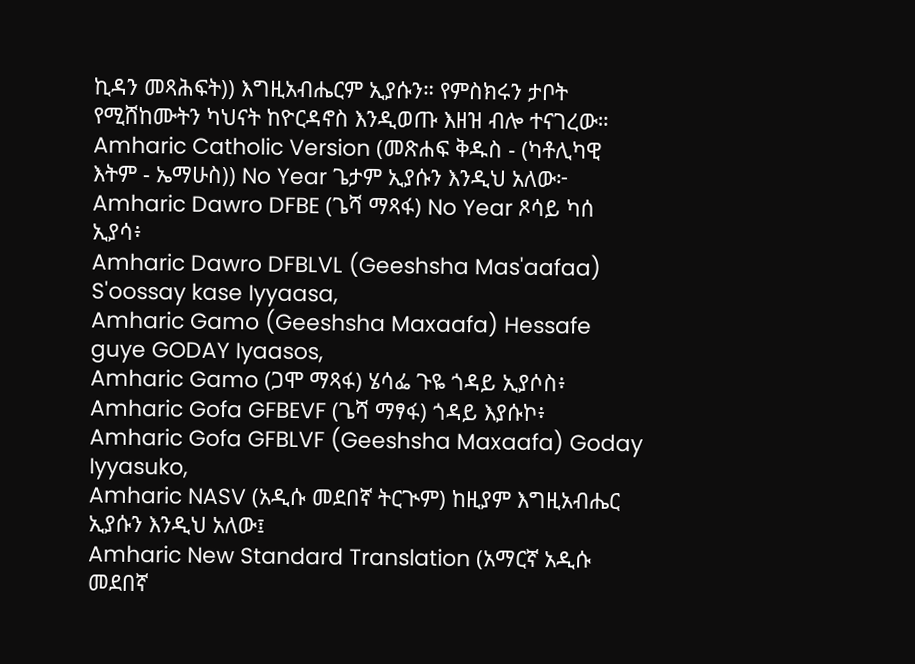ኪዳን መጻሕፍት)) እግዚአብሔርም ኢያሱን። የምስክሩን ታቦት የሚሸከሙትን ካህናት ከዮርዳኖስ እንዲወጡ እዘዝ ብሎ ተናገረው።
Amharic Catholic Version (መጽሐፍ ቅዱስ - (ካቶሊካዊ እትም - ኤማሁስ)) No Year ጌታም ኢያሱን እንዲህ አለው፦
Amharic Dawro DFBE (ጌሻ ማጻፋ) No Year ጾሳይ ካሰ ኢያሳ፥
Amharic Dawro DFBLVL (Geeshsha Mas'aafaa) S'oossay kase Iyyaasa,
Amharic Gamo (Geeshsha Maxaafa) Hessafe guye GODAY Iyaasos,
Amharic Gamo (ጋሞ ማጻፋ) ሄሳፌ ጉዬ ጎዳይ ኢያሶስ፥
Amharic Gofa GFBEVF (ጌሻ ማፃፋ) ጎዳይ እያሱኮ፥
Amharic Gofa GFBLVF (Geeshsha Maxaafa) Goday Iyyasuko,
Amharic NASV (አዲሱ መደበኛ ትርጒም) ከዚያም እግዚአብሔር ኢያሱን እንዲህ አለው፤
Amharic New Standard Translation (አማርኛ አዲሱ መደበኛ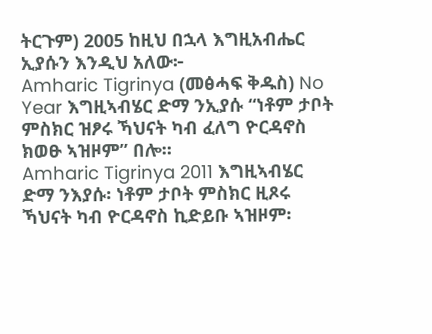ትርጉም) 2005 ከዚህ በኋላ እግዚአብሔር ኢያሱን እንዲህ አለው፦
Amharic Tigrinya (መፅሓፍ ቅዱስ) No Year እግዚኣብሄር ድማ ንኢያሱ “ነቶም ታቦት ምስክር ዝፆሩ ኻህናት ካብ ፈለግ ዮርዳኖስ ክወፁ ኣዝዞም” በሎ።
Amharic Tigrinya 2011 እግዚኣብሄር ድማ ንእያሱ፡ ነቶም ታቦት ምስክር ዚጾሩ ኻህናት ካብ ዮርዳኖስ ኪድይቡ ኣዝዞም፡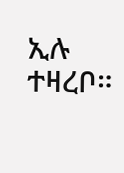ኢሉ ተዛረቦ።